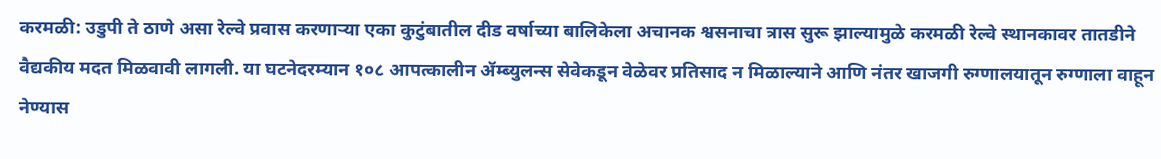करमळी: उडुपी ते ठाणे असा रेल्वे प्रवास करणाऱ्या एका कुटुंबातील दीड वर्षाच्या बालिकेला अचानक श्वसनाचा त्रास सुरू झाल्यामुळे करमळी रेल्वे स्थानकावर तातडीने वैद्यकीय मदत मिळवावी लागली. या घटनेदरम्यान १०८ आपत्कालीन ॲम्ब्युलन्स सेवेकडून वेळेवर प्रतिसाद न मिळाल्याने आणि नंतर खाजगी रुग्णालयातून रुग्णाला वाहून नेण्यास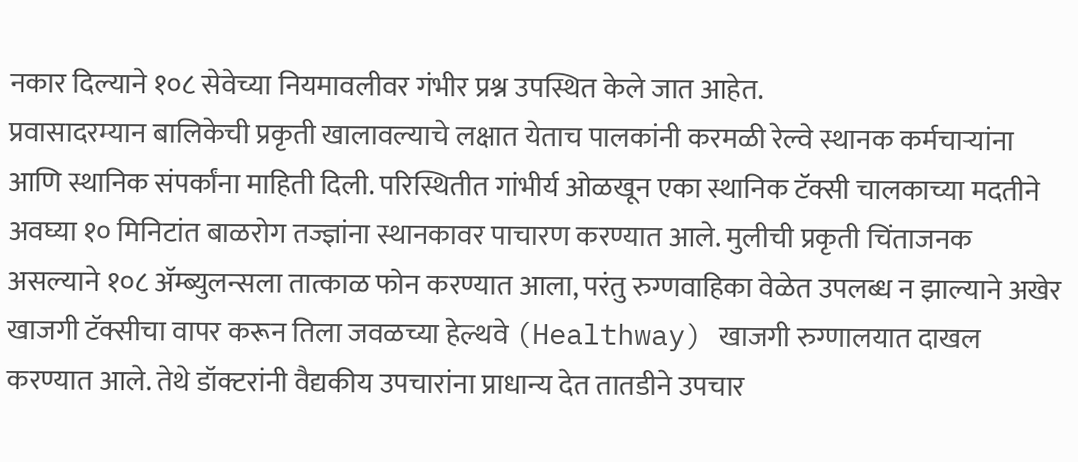नकार दिल्याने १०८ सेवेच्या नियमावलीवर गंभीर प्रश्न उपस्थित केले जात आहेत.
प्रवासादरम्यान बालिकेची प्रकृती खालावल्याचे लक्षात येताच पालकांनी करमळी रेल्वे स्थानक कर्मचाऱ्यांना आणि स्थानिक संपर्कांना माहिती दिली. परिस्थितीत गांभीर्य ओळखून एका स्थानिक टॅक्सी चालकाच्या मदतीने अवघ्या १० मिनिटांत बाळरोग तज्ज्ञांना स्थानकावर पाचारण करण्यात आले. मुलीची प्रकृती चिंताजनक असल्याने १०८ ॲम्ब्युलन्सला तात्काळ फोन करण्यात आला, परंतु रुग्णवाहिका वेळेत उपलब्ध न झाल्याने अखेर खाजगी टॅक्सीचा वापर करून तिला जवळच्या हेल्थवे (Healthway) खाजगी रुग्णालयात दाखल करण्यात आले. तेथे डॉक्टरांनी वैद्यकीय उपचारांना प्राधान्य देत तातडीने उपचार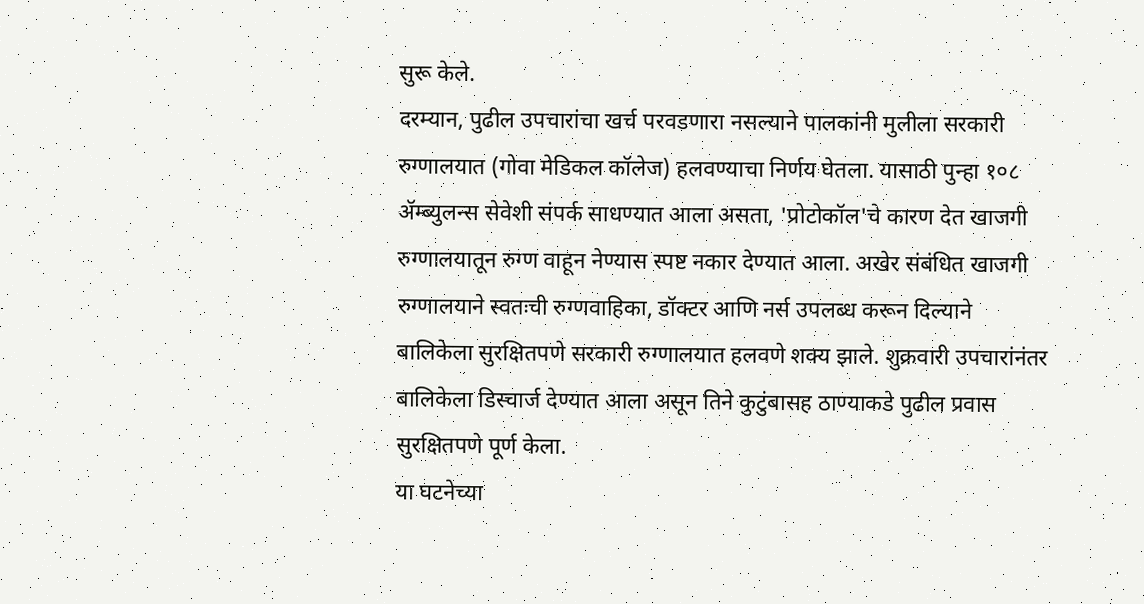सुरू केले.
दरम्यान, पुढील उपचारांचा खर्च परवडणारा नसल्याने पालकांनी मुलीला सरकारी रुग्णालयात (गोवा मेडिकल कॉलेज) हलवण्याचा निर्णय घेतला. यासाठी पुन्हा १०८ ॲम्ब्युलन्स सेवेशी संपर्क साधण्यात आला असता, 'प्रोटोकॉल'चे कारण देत खाजगी रुग्णालयातून रुग्ण वाहून नेण्यास स्पष्ट नकार देण्यात आला. अखेर संबंधित खाजगी रुग्णालयाने स्वतःची रुग्णवाहिका, डॉक्टर आणि नर्स उपलब्ध करून दिल्याने बालिकेला सुरक्षितपणे सरकारी रुग्णालयात हलवणे शक्य झाले. शुक्रवारी उपचारांनंतर बालिकेला डिस्चार्ज देण्यात आला असून तिने कुटुंबासह ठाण्याकडे पुढील प्रवास सुरक्षितपणे पूर्ण केला.
या घटनेच्या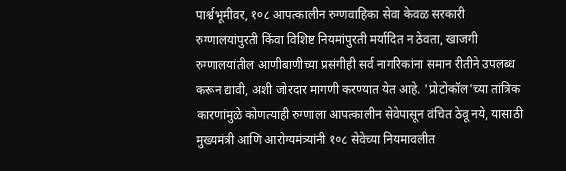पार्श्वभूमीवर, १०८ आपत्कालीन रुग्णवाहिका सेवा केवळ सरकारी रुग्णालयांपुरती किंवा विशिष्ट नियमांपुरती मर्यादित न ठेवता, खाजगी रुग्णालयांतील आणीबाणीच्या प्रसंगीही सर्व नागरिकांना समान रीतीने उपलब्ध करून द्यावी, अशी जोरदार मागणी करण्यात येत आहे. 'प्रोटोकॉल'च्या तांत्रिक कारणांमुळे कोणत्याही रुग्णाला आपत्कालीन सेवेपासून वंचित ठेवू नये, यासाठी मुख्यमंत्री आणि आरोग्यमंत्र्यांनी १०८ सेवेच्या नियमावलीत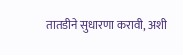तातडीने सुधारणा करावी, अशी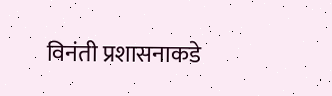विनंती प्रशासनाकडे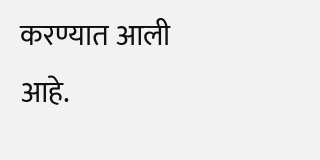करण्यात आली आहे.